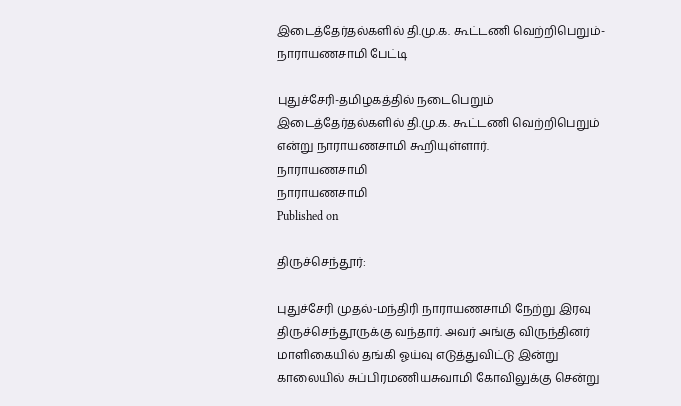இடைத்தேர்தல்களில் தி.மு.க. கூட்டணி வெற்றிபெறும்- நாராயணசாமி பேட்டி

புதுச்சேரி-தமிழகத்தில் நடைபெறும் இடைத்தேர்தல்களில் தி.மு.க. கூட்டணி வெற்றிபெறும் என்று நாராயணசாமி கூறியுள்ளார்.
நாராயணசாமி
நாராயணசாமி
Published on

திருச்செந்தூர்:

புதுச்சேரி முதல்-மந்திரி நாராயணசாமி நேற்று இரவு திருச்செந்தூருக்கு வந்தார். அவர் அங்கு விருந்தினர் மாளிகையில் தங்கி ஓய்வு எடுத்துவிட்டு இன்று காலையில் சுப்பிரமணியசுவாமி கோவிலுக்கு சென்று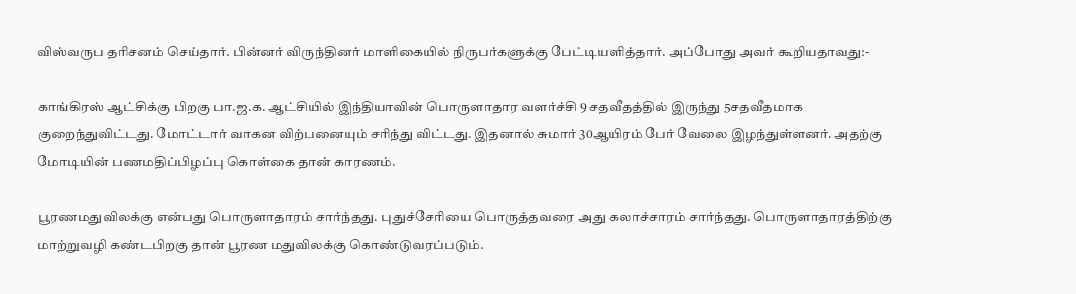விஸ்வருப தரிசனம் செய்தார். பின்னர் விருந்தினர் மாளிகையில் நிருபர்களுக்கு பேட்டியளித்தார். அப்போது அவர் கூறியதாவது:-

காங்கிரஸ் ஆட்சிக்கு பிறகு பா.ஜ.க. ஆட்சியில் இந்தியாவின் பொருளாதார வளர்ச்சி 9 சதவீதத்தில் இருந்து 5சதவீதமாக குறைந்துவிட்டது. மோட்டார் வாகன விற்பனையும் சரிந்து விட்டது. இதனால் சுமார் 30ஆயிரம் பேர் வேலை இழந்துள்ளனர். அதற்கு மோடியின் பணமதிப்பிழப்பு கொள்கை தான் காரணம்.

பூரணமதுவிலக்கு என்பது பொருளாதாரம் சார்ந்தது. புதுச்சேரியை பொருத்தவரை அது கலாச்சாரம் சார்ந்தது. பொருளாதாரத்திற்கு மாற்றுவழி கண்டபிறகு தான் பூரண மதுவிலக்கு கொண்டுவரப்படும்.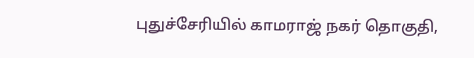புதுச்சேரியில் காமராஜ் நகர் தொகுதி,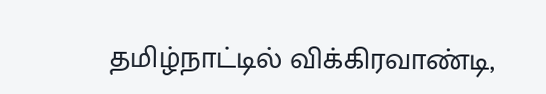தமிழ்நாட்டில் விக்கிரவாண்டி,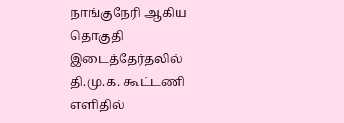நாங்குநேரி ஆகிய தொகுதி இடைத்தேர்தலில் தி.மு.க. கூட்டணி எளிதில்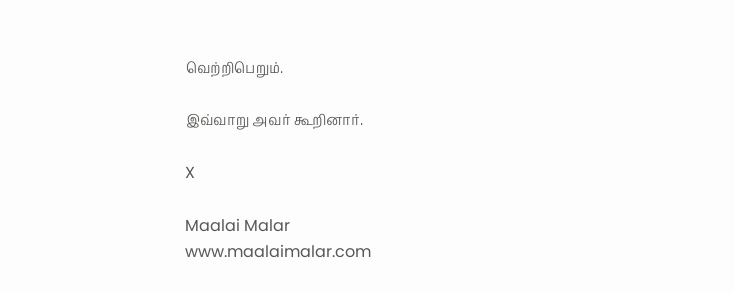வெற்றிபெறும்.

இவ்வாறு அவர் கூறினார்.

X

Maalai Malar
www.maalaimalar.com